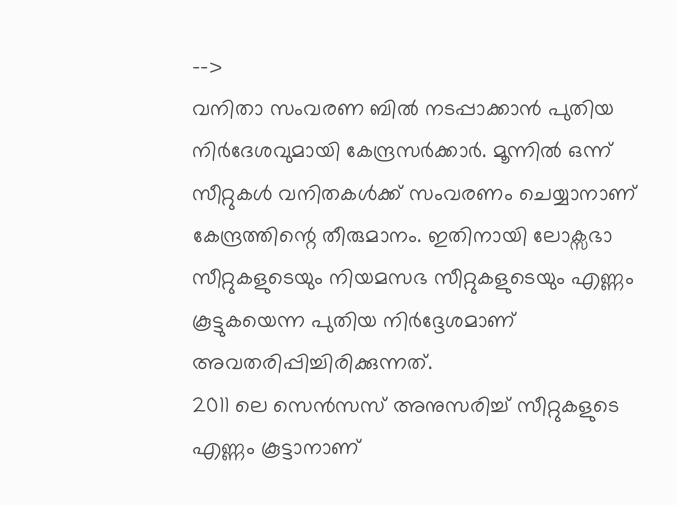-->
വനിതാ സംവരണ ബിൽ നടപ്പാക്കാൻ പുതിയ നിർദേശവുമായി കേന്ദ്രസർക്കാർ. മൂന്നിൽ ഒന്ന് സീറ്റുകൾ വനിതകൾക്ക് സംവരണം ചെയ്യാനാണ് കേന്ദ്രത്തിന്റെ തീരുമാനം. ഇതിനായി ലോക്സഭാ സീറ്റുകളുടെയും നിയമസഭ സീറ്റുകളുടെയും എണ്ണം കൂട്ടുകയെന്ന പുതിയ നിർദ്ദേശമാണ് അവതരിപ്പിച്ചിരിക്കുന്നത്.
2011 ലെ സെൻസസ് അനുസരിച്ച് സീറ്റുകളുടെ എണ്ണം കൂട്ടാനാണ്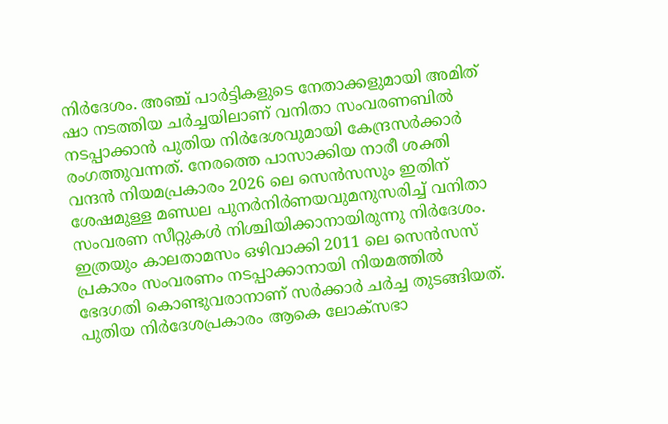നിർദേശം. അഞ്ച് പാർട്ടികളുടെ നേതാക്കളുമായി അമിത് ഷാ നടത്തിയ ചർച്ചയിലാണ് വനിതാ സംവരണബിൽ നടപ്പാക്കാൻ പുതിയ നിർദേശവുമായി കേന്ദ്രസർക്കാർ രംഗത്തുവന്നത്. നേരത്തെ പാസാക്കിയ നാരീ ശക്തി വന്ദൻ നിയമപ്രകാരം 2026 ലെ സെൻസസും ഇതിന് ശേഷമുള്ള മണ്ഡല പുനർനിർണയവുമനുസരിച്ച് വനിതാ സംവരണ സീറ്റുകൾ നിശ്ചിയിക്കാനായിരുന്നു നിർദേശം. ഇത്രയും കാലതാമസം ഒഴിവാക്കി 2011 ലെ സെൻസസ് പ്രകാരം സംവരണം നടപ്പാക്കാനായി നിയമത്തിൽ ഭേദഗതി കൊണ്ടുവരാനാണ് സർക്കാർ ചർച്ച തുടങ്ങിയത്.
പുതിയ നിർദേശപ്രകാരം ആകെ ലോക്സഭാ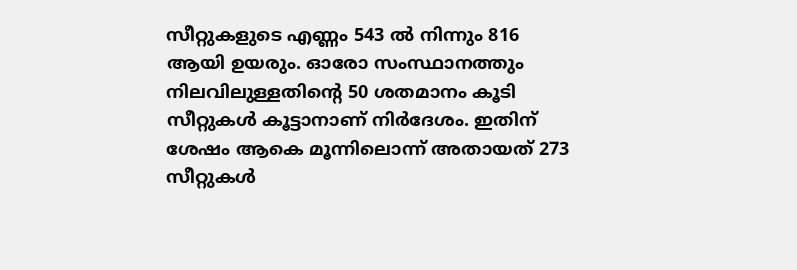സീറ്റുകളുടെ എണ്ണം 543 ൽ നിന്നും 816 ആയി ഉയരും. ഓരോ സംസ്ഥാനത്തും നിലവിലുള്ളതിന്റെ 50 ശതമാനം കൂടി സീറ്റുകൾ കൂട്ടാനാണ് നിർദേശം. ഇതിന് ശേഷം ആകെ മൂന്നിലൊന്ന് അതായത് 273 സീറ്റുകൾ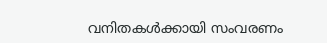വനിതകൾക്കായി സംവരണം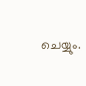ചെയ്യും.